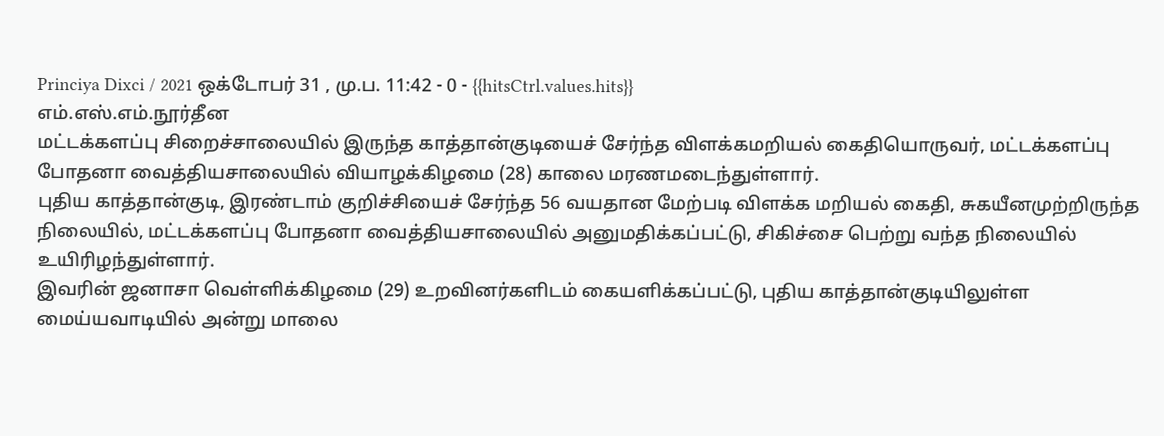Princiya Dixci / 2021 ஒக்டோபர் 31 , மு.ப. 11:42 - 0 - {{hitsCtrl.values.hits}}
எம்.எஸ்.எம்.நூர்தீன
மட்டக்களப்பு சிறைச்சாலையில் இருந்த காத்தான்குடியைச் சேர்ந்த விளக்கமறியல் கைதியொருவர், மட்டக்களப்பு போதனா வைத்தியசாலையில் வியாழக்கிழமை (28) காலை மரணமடைந்துள்ளார்.
புதிய காத்தான்குடி, இரண்டாம் குறிச்சியைச் சேர்ந்த 56 வயதான மேற்படி விளக்க மறியல் கைதி, சுகயீனமுற்றிருந்த நிலையில், மட்டக்களப்பு போதனா வைத்தியசாலையில் அனுமதிக்கப்பட்டு, சிகிச்சை பெற்று வந்த நிலையில் உயிரிழந்துள்ளார்.
இவரின் ஜனாசா வெள்ளிக்கிழமை (29) உறவினர்களிடம் கையளிக்கப்பட்டு, புதிய காத்தான்குடியிலுள்ள மைய்யவாடியில் அன்று மாலை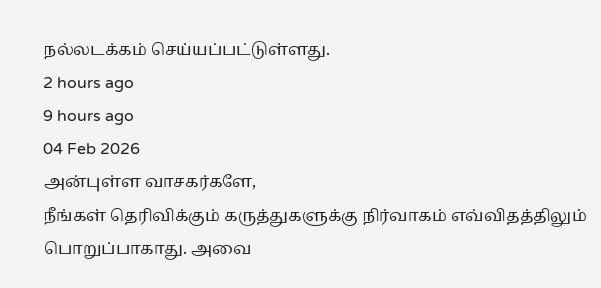நல்லடக்கம் செய்யப்பட்டுள்ளது.
2 hours ago
9 hours ago
04 Feb 2026
அன்புள்ள வாசகர்களே,
நீங்கள் தெரிவிக்கும் கருத்துகளுக்கு நிர்வாகம் எவ்விதத்திலும் பொறுப்பாகாது. அவை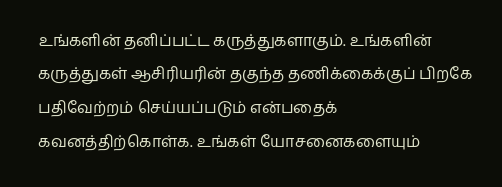உங்களின் தனிப்பட்ட கருத்துகளாகும். உங்களின் கருத்துகள் ஆசிரியரின் தகுந்த தணிக்கைக்குப் பிறகே பதிவேற்றம் செய்யப்படும் என்பதைக் கவனத்திற்கொள்க. உங்கள் யோசனைகளையும்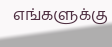எங்களுக்கு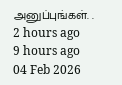அனுப்புங்கள். .
2 hours ago
9 hours ago
04 Feb 2026